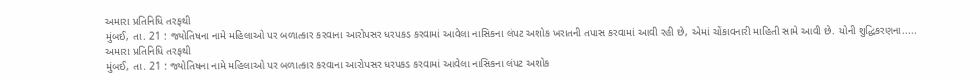અમારા પ્રતિનિધિ તરફથી
મુંબઈ, તા. 21 : જ્યોતિષના નામે મહિલાઓ પર બળાત્કાર કરવાના આરોપસર ધરપકડ કરવામાં આવેલા નાસિકના લંપટ અશોક ખરાતની તપાસ કરવામાં આવી રહી છે, એમાં ચોંકાવનારી માહિતી સામે આવી છે. યોની શુદ્ધિકરણના.....
અમારા પ્રતિનિધિ તરફથી
મુંબઈ, તા. 21 : જ્યોતિષના નામે મહિલાઓ પર બળાત્કાર કરવાના આરોપસર ધરપકડ કરવામાં આવેલા નાસિકના લંપટ અશોક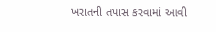ખરાતની તપાસ કરવામાં આવી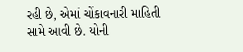રહી છે, એમાં ચોંકાવનારી માહિતી સામે આવી છે. યોની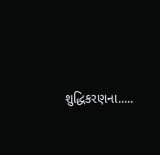શુદ્ધિકરણના.....